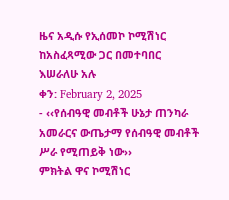ዜና አዲሱ የኢሰመኮ ኮሚሽነር ከአስፈጻሚው ጋር በመተባበር እሠራለሁ አሉ
ቀን: February 2, 2025
- ‹‹የሰብዓዊ መብቶች ሁኔታ ጠንካራ አመራርና ውጤታማ የሰብዓዊ መብቶች ሥራ የሚጠይቅ ነው››
ምክትል ዋና ኮሚሽነር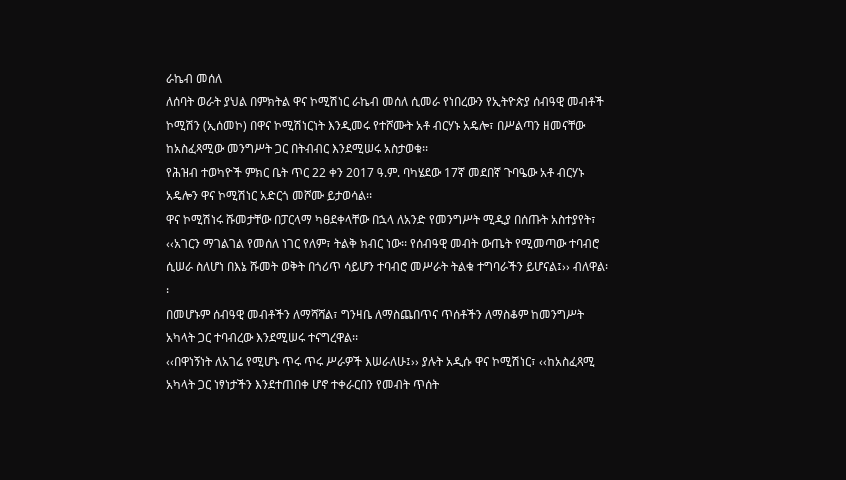ራኬብ መሰለ
ለሰባት ወራት ያህል በምክትል ዋና ኮሚሽነር ራኬብ መሰለ ሲመራ የነበረውን የኢትዮጵያ ሰብዓዊ መብቶች ኮሚሽን (ኢሰመኮ) በዋና ኮሚሽነርነት እንዲመሩ የተሾሙት አቶ ብርሃኑ አዴሎ፣ በሥልጣን ዘመናቸው ከአስፈጻሚው መንግሥት ጋር በትብብር እንደሚሠሩ አስታወቁ፡፡
የሕዝብ ተወካዮች ምክር ቤት ጥር 22 ቀን 2017 ዓ.ም. ባካሄደው 17ኛ መደበኛ ጉባዔው አቶ ብርሃኑ አዴሎን ዋና ኮሚሽነር አድርጎ መሾሙ ይታወሳል፡፡
ዋና ኮሚሽነሩ ሹመታቸው በፓርላማ ካፀደቀላቸው በኋላ ለአንድ የመንግሥት ሚዲያ በሰጡት አስተያየት፣ ‹‹አገርን ማገልገል የመሰለ ነገር የለም፣ ትልቅ ክብር ነው፡፡ የሰብዓዊ መብት ውጤት የሚመጣው ተባብሮ ሲሠራ ስለሆነ በእኔ ሹመት ወቅት በጎሪጥ ሳይሆን ተባብሮ መሥራት ትልቁ ተግባራችን ይሆናል፤›› ብለዋል፡፡
በመሆኑም ሰብዓዊ መብቶችን ለማሻሻል፣ ግንዛቤ ለማስጨበጥና ጥሰቶችን ለማስቆም ከመንግሥት አካላት ጋር ተባብረው እንደሚሠሩ ተናግረዋል፡፡
‹‹በዋነኝነት ለአገሬ የሚሆኑ ጥሩ ጥሩ ሥራዎች እሠራለሁ፤›› ያሉት አዲሱ ዋና ኮሚሽነር፣ ‹‹ከአስፈጻሚ አካላት ጋር ነፃነታችን እንደተጠበቀ ሆኖ ተቀራርበን የመብት ጥሰት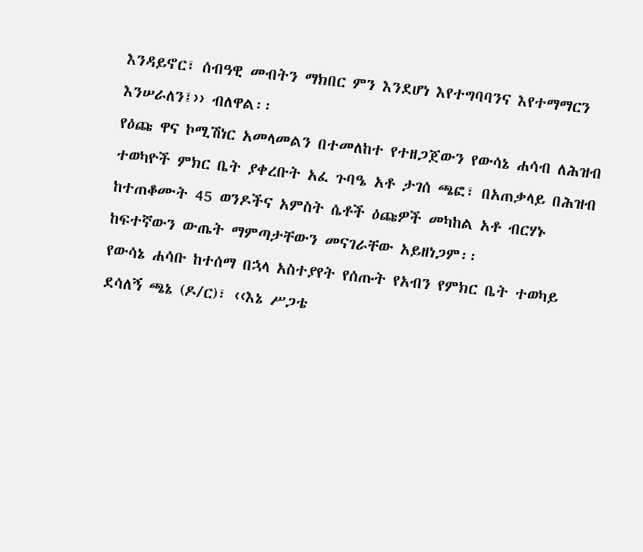እንዳይኖር፣ ሰብዓዊ መብትን ማክበር ምን እንደሆነ እየተግባባንና እየተማማርን እንሠራለን፤›› ብለዋል፡፡
የዕጩ ዋና ኮሚሽነር አመላመልን በተመለከተ የተዘጋጀውን የውሳኔ ሐሳብ ለሕዝብ ተወካዮች ምክር ቤት ያቀረቡት አፈ ጉባዔ አቶ ታገሰ ጫፎ፣ በአጠቃላይ በሕዝብ ከተጠቆሙት 45 ወንዶችና አምስት ሴቶች ዕጩዎች መካከል አቶ ብርሃኑ ከፍተኛውን ውጤት ማምጣታቸውን መናገራቸው አይዘነጋም፡፡
የውሳኔ ሐሳቡ ከተሰማ በኋላ አስተያየት የሰጡት የአብን የምክር ቤት ተወካይ ደሳለኝ ጫኔ (ዶ/ር)፣ ‹‹እኔ ሥጋቴ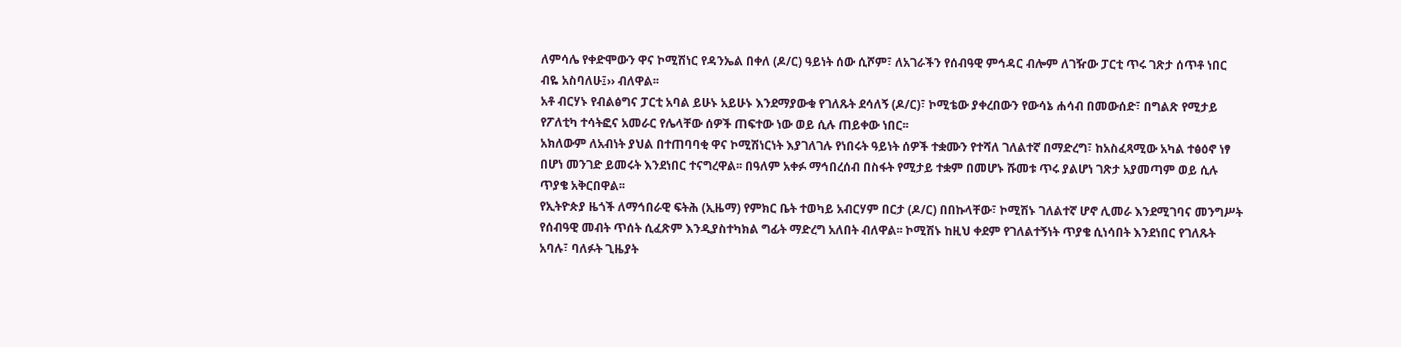ለምሳሌ የቀድሞውን ዋና ኮሚሽነር የዳንኤል በቀለ (ዶ/ር) ዓይነት ሰው ሲሾም፣ ለአገራችን የሰብዓዊ ምኅዳር ብሎም ለገዥው ፓርቲ ጥሩ ገጽታ ሰጥቶ ነበር ብዬ አስባለሁ፤›› ብለዋል፡፡
አቶ ብርሃኑ የብልፅግና ፓርቲ አባል ይሁኑ አይሁኑ እንደማያውቁ የገለጹት ደሳለኝ (ዶ/ር)፣ ኮሚቴው ያቀረበውን የውሳኔ ሐሳብ በመውሰድ፣ በግልጽ የሚታይ የፖለቲካ ተሳትፎና አመራር የሌላቸው ሰዎች ጠፍተው ነው ወይ ሲሉ ጠይቀው ነበር፡፡
አክለውም ለአብነት ያህል በተጠባባቂ ዋና ኮሚሽነርነት እያገለገሉ የነበሩት ዓይነት ሰዎች ተቋሙን የተሻለ ገለልተኛ በማድረግ፣ ከአስፈጻሚው አካል ተፅዕኖ ነፃ በሆነ መንገድ ይመሩት እንደነበር ተናግረዋል፡፡ በዓለም አቀፉ ማኅበረሰብ በስፋት የሚታይ ተቋም በመሆኑ ሹመቱ ጥሩ ያልሆነ ገጽታ አያመጣም ወይ ሲሉ ጥያቄ አቅርበዋል፡፡
የኢትዮጵያ ዜጎች ለማኅበራዊ ፍትሕ (ኢዜማ) የምክር ቤት ተወካይ አብርሃም በርታ (ዶ/ር) በበኩላቸው፣ ኮሚሽኑ ገለልተኛ ሆኖ ሊመራ እንደሚገባና መንግሥት የሰብዓዊ መብት ጥሰት ሲፈጽም እንዲያስተካክል ግፊት ማድረግ አለበት ብለዋል፡፡ ኮሚሽኑ ከዚህ ቀደም የገለልተኝነት ጥያቄ ሲነሳበት እንደነበር የገለጹት አባሉ፣ ባለፉት ጊዜያት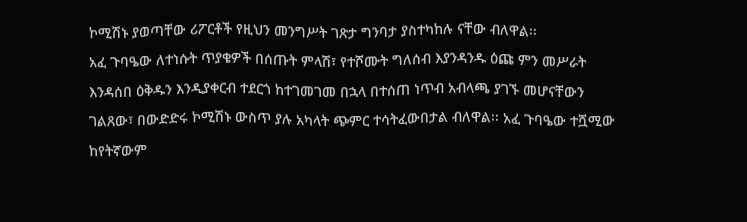ኮሚሽኑ ያወጣቸው ሪፖርቶች የዚህን መንግሥት ገጽታ ግንባታ ያስተካከሉ ናቸው ብለዋል፡፡
አፈ ጉባዔው ለተነሱት ጥያቄዎች በሰጡት ምላሽ፣ የተሾሙት ግለሰብ እያንዳንዱ ዕጩ ምን መሥራት እንዳሰበ ዕቅዱን እንዲያቀርብ ተደርጎ ከተገመገመ በኋላ በተሰጠ ነጥብ አብላጫ ያገኙ መሆናቸውን ገልጸው፣ በውድድሩ ኮሚሽኑ ውስጥ ያሉ አካላት ጭምር ተሳትፈውበታል ብለዋል፡፡ አፈ ጉባዔው ተሿሚው ከየትኛውም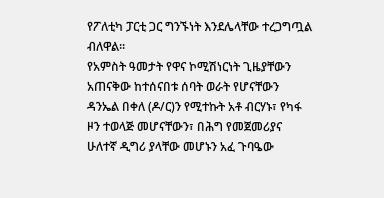የፖለቲካ ፓርቲ ጋር ግንኙነት እንደሌላቸው ተረጋግጧል ብለዋል፡፡
የአምስት ዓመታት የዋና ኮሚሽነርነት ጊዜያቸውን አጠናቅው ከተሰናበቱ ሰባት ወራት የሆናቸውን ዳንኤል በቀለ (ዶ/ር)ን የሚተኩት አቶ ብርሃኑ፣ የካፋ ዞን ተወላጅ መሆናቸውን፣ በሕግ የመጀመሪያና ሁለተኛ ዲግሪ ያላቸው መሆኑን አፈ ጉባዔው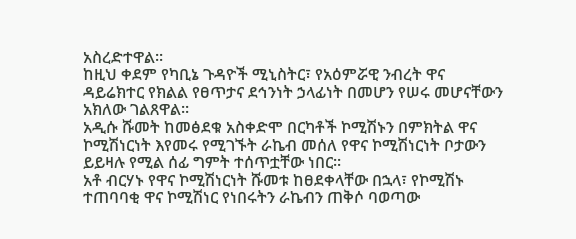አስረድተዋል፡፡
ከዚህ ቀደም የካቢኔ ጉዳዮች ሚኒስትር፣ የአዕምሯዊ ንብረት ዋና ዳይሬክተር የክልል የፀጥታና ደኅንነት ኃላፊነት በመሆን የሠሩ መሆናቸውን አክለው ገልጸዋል፡፡
አዲሱ ሹመት ከመፅደቁ አስቀድሞ በርካቶች ኮሚሽኑን በምክትል ዋና ኮሚሽነርነት እየመሩ የሚገኙት ራኬብ መሰለ የዋና ኮሚሽነርነት ቦታውን ይይዛሉ የሚል ሰፊ ግምት ተሰጥቷቸው ነበር፡፡
አቶ ብርሃኑ የዋና ኮሚሽነርነት ሹመቱ ከፀደቀላቸው በኋላ፣ የኮሚሽኑ ተጠባባቂ ዋና ኮሚሽነር የነበሩትን ራኬብን ጠቅሶ ባወጣው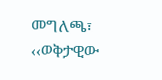መግለጫ፣ ‹‹ወቅታዊው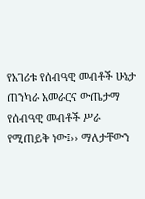የአገሪቱ የሰብዓዊ መብቶች ሁኔታ ጠንካራ አመራርና ውጤታማ የሰብዓዊ መብቶች ሥራ የሚጠይቅ ነው፤›› ማለታቸውን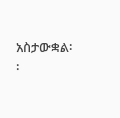አስታውቋል፡፡